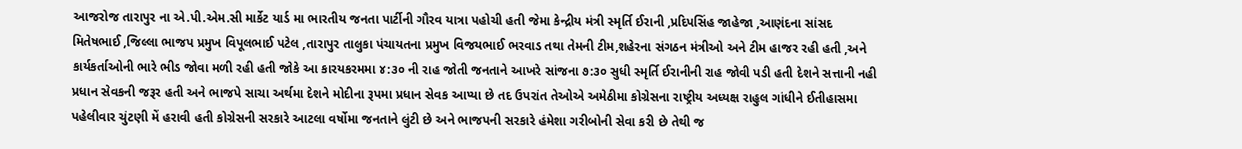આજરોજ તારાપુર ના એ.પી.એમ.સી માર્કેટ યાર્ડ મા ભારતીય જનતા પાર્ટીની ગૌરવ યાત્રા પહોચી હતી જેમા કેન્દ્રીય મંત્રી સ્મૃર્તિ ઈરાની ,પ્રદિપસિંહ જાહેજા ,આણંદના સાંસદ મિતેષભાઈ ,જિલ્લા ભાજપ પ્રમુખ વિપૂલભાઈ પટેલ ,તારાપુર તાલુકા પંચાયતના પ્રમુખ વિજયભાઈ ભરવાડ તથા તેમની ટીમ,શહેરના સંગઠન મંત્રીઓ અને ટીમ હાજર રહી હતી ,અને કાર્યકર્તાઓની ભારે ભીડ જોવા મળી રહી હતી જોકે આ કારયકરમમા ૪:૩૦ ની રાહ જોતી જનતાને આખરે સાંજના ૭:૩૦ સુધી સ્મૃર્તિ ઈરાનીની રાહ જોવી પડી હતી દેશને સત્તાની નહી પ્રધાન સેવકની જરૂર હતી અને ભાજપે સાચા અર્થમા દેશને મોદીના રૂપમા પ્રધાન સેવક આપ્યા છે તદ ઉપરાંત તેઓએ અમેઠીમા કોગ્રેસના રાષ્ટ્રીય અધ્યક્ષ રાહુલ ગાંધીને ઈતીહાસમા પહેલીવાર ચુંટણી મેં હરાવી હતી કોગ્રેસની સરકારે આટલા વર્ષોમા જનતાને લુંટી છે અને ભાજપની સરકારે હંમેશા ગરીબોની સેવા કરી છે તેથી જ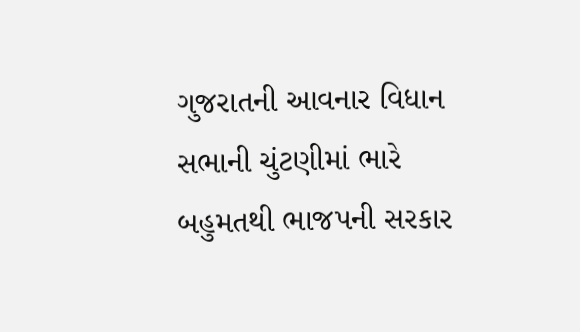ગુજરાતની આવનાર વિધાન સભાની ચુંટણીમાં ભારે બહુમતથી ભાજપની સરકાર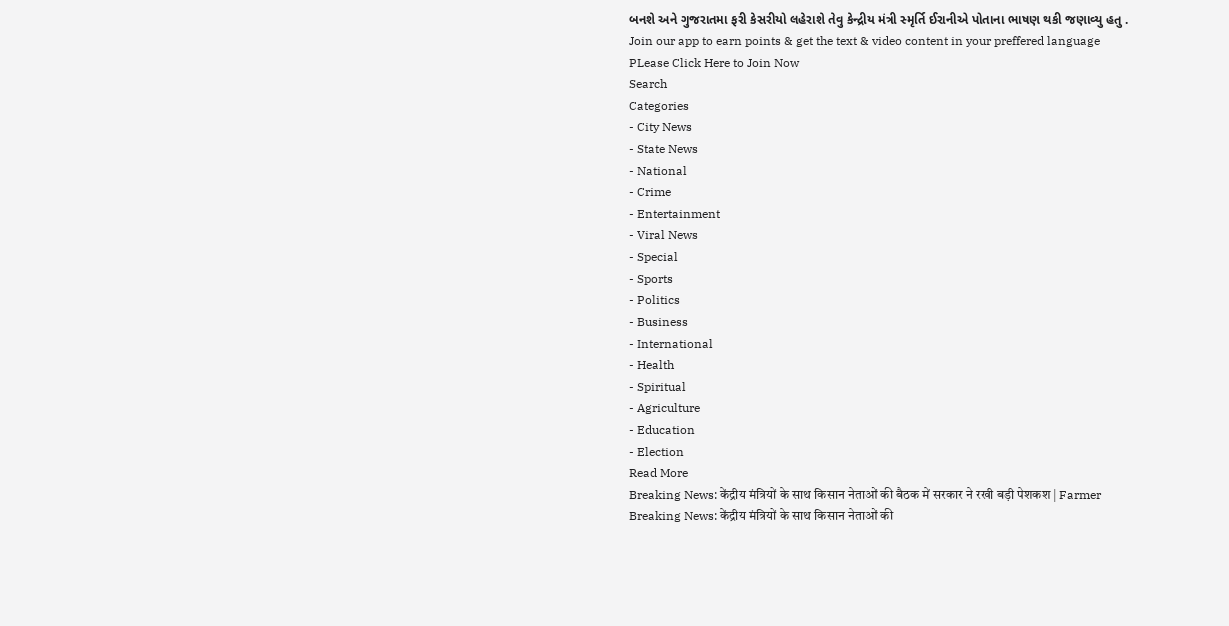બનશે અને ગુજરાતમા ફરી કેસરીયો લહેરાશે તેવુ કેન્દ્રીય મંત્રી સ્મૃર્તિ ઈરાનીએ પોતાના ભાષણ થકી જણાવ્યુ હતુ .
Join our app to earn points & get the text & video content in your preffered language
PLease Click Here to Join Now
Search
Categories
- City News
- State News
- National
- Crime
- Entertainment
- Viral News
- Special
- Sports
- Politics
- Business
- International
- Health
- Spiritual
- Agriculture
- Education
- Election
Read More
Breaking News: केंद्रीय मंत्रियों के साथ किसान नेताओं की बैठक में सरकार ने रखी बड़ी पेशकश | Farmer
Breaking News: केंद्रीय मंत्रियों के साथ किसान नेताओं की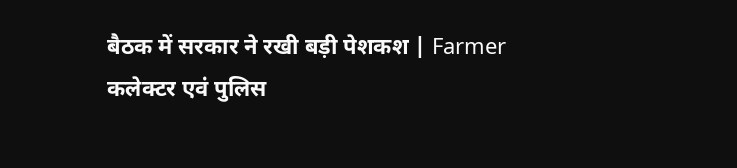बैठक में सरकार ने रखी बड़ी पेशकश | Farmer
कलेक्टर एवं पुलिस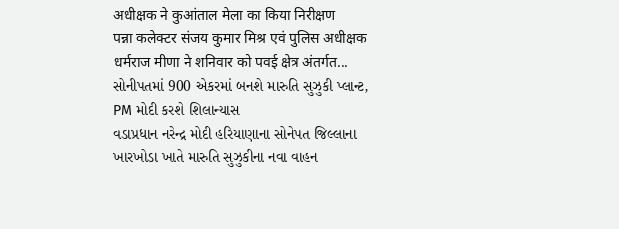अधीक्षक ने कुआंताल मेला का किया निरीक्षण
पन्ना कलेक्टर संजय कुमार मिश्र एवं पुलिस अधीक्षक धर्मराज मीणा ने शनिवार को पवई क्षेत्र अंतर्गत...
સોનીપતમાં 900 એકરમાં બનશે મારુતિ સુઝુકી પ્લાન્ટ, PM મોદી કરશે શિલાન્યાસ
વડાપ્રધાન નરેન્દ્ર મોદી હરિયાણાના સોનેપત જિલ્લાના ખારખોડા ખાતે મારુતિ સુઝુકીના નવા વાહન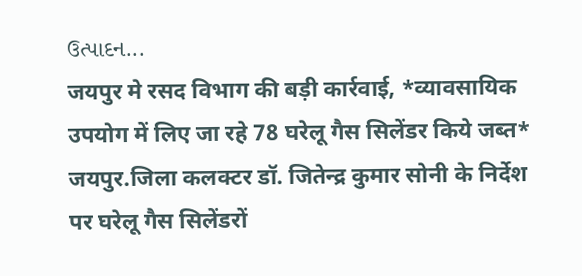ઉત્પાદન...
जयपुर मे रसद विभाग की बड़ी कार्रवाई, *व्यावसायिक उपयोग में लिए जा रहे 78 घरेलू गैस सिलेंडर किये जब्त*
जयपुर.जिला कलक्टर डॉ. जितेन्द्र कुमार सोनी के निर्देश पर घरेलू गैस सिलेंडरों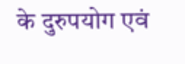के दुरुपयोग एवं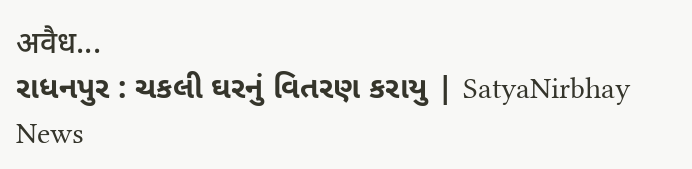अवैध...
રાધનપુર : ચકલી ઘરનું વિતરણ કરાયુ | SatyaNirbhay News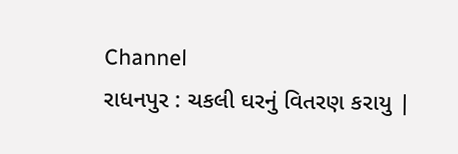Channel
રાધનપુર : ચકલી ઘરનું વિતરણ કરાયુ |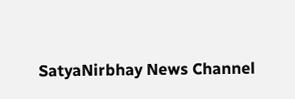SatyaNirbhay News Channel